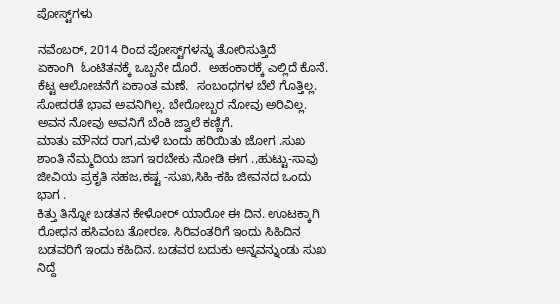ಪೋಸ್ಟ್‌ಗಳು

ನವೆಂಬರ್, 2014 ರಿಂದ ಪೋಸ್ಟ್‌ಗಳನ್ನು ತೋರಿಸುತ್ತಿದೆ
ಏಕಾಂಗಿ  ಓಂಟಿತನಕ್ಕೆ ಒಬ್ಬನೇ ದೊರೆ.  ಅಹಂಕಾರಕ್ಕೆ ಎಲ್ಲಿದೆ ಕೊನೆ. ಕೆಟ್ಟ ಆಲೋಚನೆಗೆ ಏಕಾಂತ ಮಣೆ.  ಸಂಬಂಧಗಳ ಬೆಲೆ ಗೊತ್ತಿಲ್ಲ. ಸೋದರತೆ ಭಾವ ಅವನಿಗಿಲ್ಲ. ಬೇರೋಬ್ಬರ ನೋವು ಅರಿವಿಲ್ಲ. ಅವನ ನೋವು ಅವನಿಗೆ ಬೆಂಕಿ ಜ್ವಾಲೆ ಕಣ್ಣಿಗೆ.
ಮಾತು ಮೌನದ ರಾಗ,ಮಳೆ ಬಂದು ಹರಿಯಿತು ಜೋಗ .ಸುಖ ಶಾಂತಿ ನೆಮ್ಮದಿಯ ಜಾಗ ಇರಬೇಕು ನೋಡಿ ಈಗ .,ಹುಟ್ಟು-ಸಾವು ಜೀವಿಯ ಪ್ರಕೃತಿ ಸಹಜ,ಕಷ್ಟ -ಸುಖ,ಸಿಹಿ-ಕಹಿ ಜೀವನದ ಒಂದು ಭಾಗ .
ಕಿತ್ತು ತಿನ್ನೋ ಬಡತನ ಕೇಳೋರ್ ಯಾರೋ ಈ ದಿನ. ಊಟಕ್ಕಾಗಿ ರೋಧನ ಹಸಿವಂಬ ತೋರಣ. ಸಿರಿವಂತರಿಗೆ ಇಂದು ಸಿಹಿದಿನ ಬಡವರಿಗೆ ಇಂದು ಕಹಿದಿನ. ಬಡವರ ಬದುಕು ಅನ್ನವನ್ನುಂಡು ಸುಖ ನಿದ್ದೆ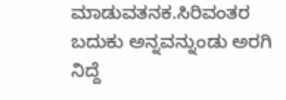ಮಾಡುವತನಕ.ಸಿರಿವಂತರ ಬದುಕು ಅನ್ನವನ್ನುಂಡು ಅರಗಿ ನಿದ್ದೆ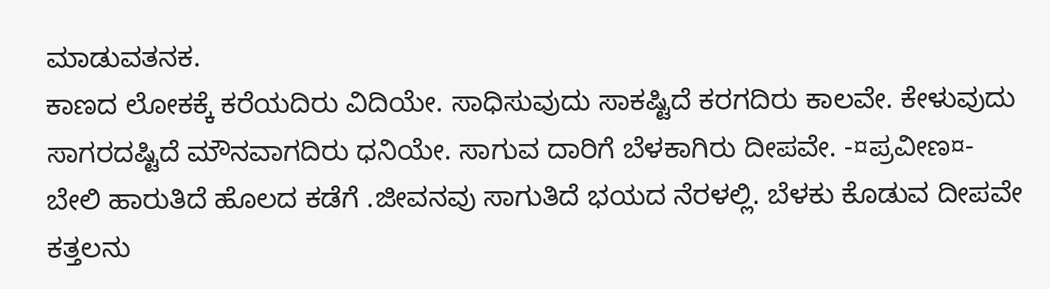ಮಾಡುವತನಕ.
ಕಾಣದ ಲೋಕಕ್ಕೆ ಕರೆಯದಿರು ವಿದಿಯೇ. ಸಾಧಿಸುವುದು ಸಾಕಷ್ಟಿದೆ ಕರಗದಿರು ಕಾಲವೇ. ಕೇಳುವುದು ಸಾಗರದಷ್ಟಿದೆ ಮೌನವಾಗದಿರು ಧನಿಯೇ. ಸಾಗುವ ದಾರಿಗೆ ಬೆಳಕಾಗಿರು ದೀಪವೇ. -¤ಪ್ರವೀಣ¤-
ಬೇಲಿ ಹಾರುತಿದೆ ಹೊಲದ ಕಡೆಗೆ .ಜೀವನವು ಸಾಗುತಿದೆ ಭಯದ ನೆರಳಲ್ಲಿ. ಬೆಳಕು ಕೊಡುವ ದೀಪವೇ ಕತ್ತಲನು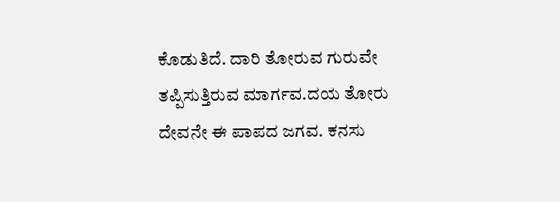ಕೊಡುತಿದೆ. ದಾರಿ ತೋರುವ ಗುರುವೇ ತಪ್ಪಿಸುತ್ತಿರುವ ಮಾರ್ಗವ.ದಯ ತೋರು ದೇವನೇ ಈ ಪಾಪದ ಜಗವ. ಕನಸು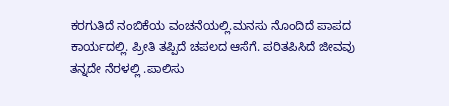ಕರಗುತಿದೆ ನಂಬಿಕೆಯ ವಂಚನೆಯಲ್ಲಿ.ಮನಸು ನೊಂದಿದೆ ಪಾಪದ ಕಾರ್ಯದಲ್ಲಿ. ಪ್ರೀತಿ ತಪ್ಪಿದೆ ಚಪಲದ ಆಸೆಗೆ. ಪರಿತಪಿಸಿದೆ ಜೀವವು ತನ್ನದೇ ನೆರಳಲ್ಲಿ .ಪಾಲಿಸು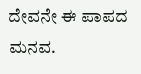ದೇವನೇ ಈ ಪಾಪದ ಮನವ.